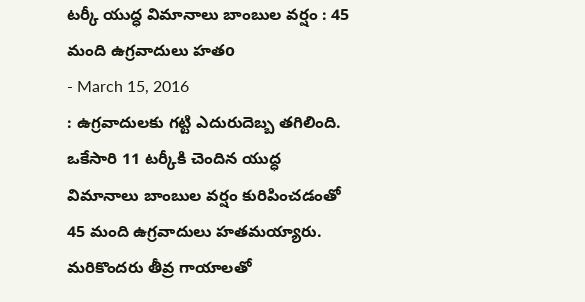టర్కీ యుద్ధ విమానాలు బాంబుల వర్షం : 45 మంది ఉగ్రవాదులు హతo
- March 15, 2016
: ఉగ్రవాదులకు గట్టి ఎదురుదెబ్బ తగిలింది. ఒకేసారి 11 టర్కీకి చెందిన యుద్ధ విమానాలు బాంబుల వర్షం కురిపించడంతో 45 మంది ఉగ్రవాదులు హతమయ్యారు. మరికొందరు తీవ్ర గాయాలతో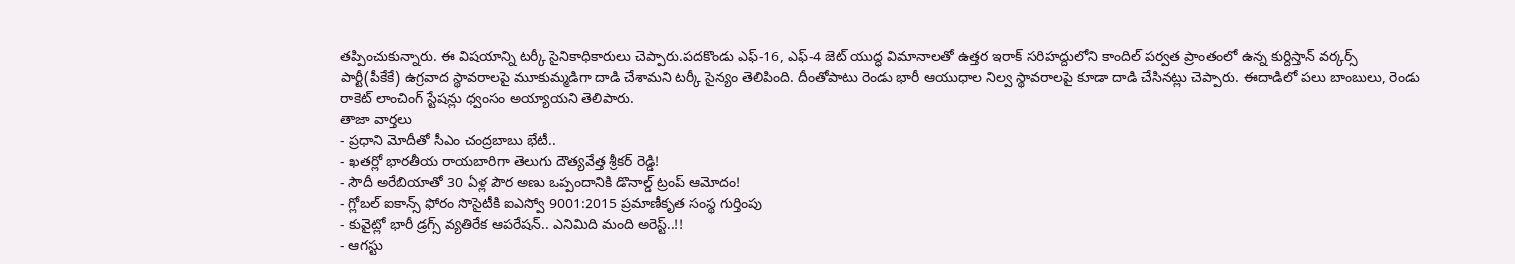తప్పించుకున్నారు. ఈ విషయాన్ని టర్కీ సైనికాధికారులు చెప్పారు.పదకొండు ఎఫ్-16, ఎఫ్-4 జెట్ యుద్ధ విమానాలతో ఉత్తర ఇరాక్ సరిహద్దులోని కాందిల్ పర్వత ప్రాంతంలో ఉన్న కుర్దిస్తాన్ వర్కర్స్ పార్టీ(పీకేకే) ఉగ్రవాద స్థావరాలపై మూకుమ్మడిగా దాడి చేశామని టర్కీ సైన్యం తెలిపింది. దీంతోపాటు రెండు భారీ ఆయుధాల నిల్వ స్థావరాలపై కూడా దాడి చేసినట్లు చెప్పారు. ఈదాడిలో పలు బాంబులు, రెండు రాకెట్ లాంచింగ్ స్టేషన్లు ధ్వంసం అయ్యాయని తెలిపారు.
తాజా వార్తలు
- ప్రధాని మోదీతో సీఎం చంద్రబాబు భేటీ..
- ఖతర్లో భారతీయ రాయబారిగా తెలుగు దౌత్యవేత్త శ్రీకర్ రెడ్డి!
- సౌదీ అరేబియాతో 30 ఏళ్ల పౌర అణు ఒప్పందానికి డొనాల్డ్ ట్రంప్ ఆమోదం!
- గ్లోబల్ ఐకాన్స్ ఫోరం సొసైటీకి ఐఎస్వో 9001:2015 ప్రమాణీకృత సంస్థ గుర్తింపు
- కువైట్లో భారీ డ్రగ్స్ వ్యతిరేక ఆపరేషన్.. ఎనిమిది మంది అరెస్ట్..!!
- ఆగస్టు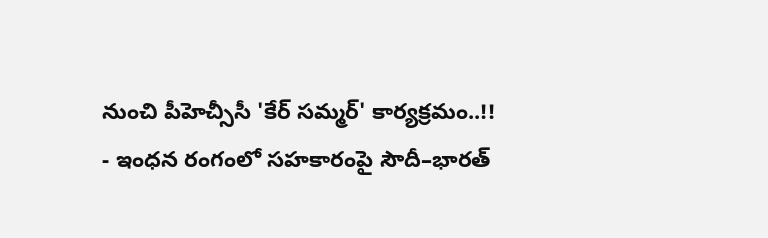నుంచి పీహెచ్సీసీ 'కేర్ సమ్మర్' కార్యక్రమం..!!
- ఇంధన రంగంలో సహకారంపై సౌదీ–భారత్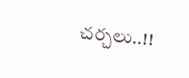చర్చలు..!!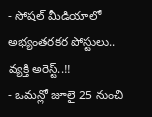- సోషల్ మీడియాలో అభ్యంతరకర పోస్టులు.. వ్యక్తి అరెస్ట్..!!
- ఒమన్లో జూలై 25 నుంచి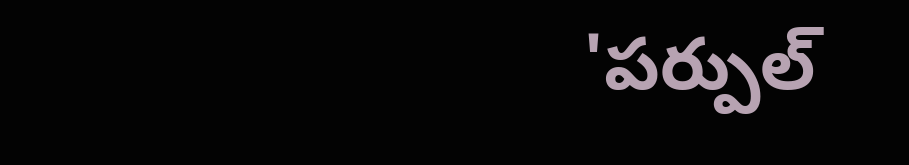'పర్పుల్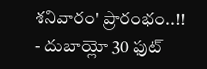శనివారం' ప్రారంభం..!!
- దుబాయ్లో 30 ఫుట్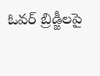ఓవర్ బ్రిడ్జీలపై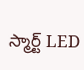స్మార్ట్ LED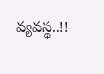వ్యవస్థ..!!